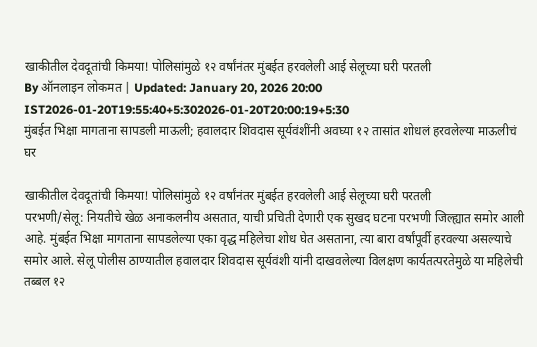खाकीतील देवदूतांची किमया! पोलिसांमुळे १२ वर्षांनंतर मुंबईत हरवलेली आई सेलूच्या घरी परतली
By ऑनलाइन लोकमत | Updated: January 20, 2026 20:00 IST2026-01-20T19:55:40+5:302026-01-20T20:00:19+5:30
मुंबईत भिक्षा मागताना सापडली माऊली; हवालदार शिवदास सूर्यवंशींनी अवघ्या १२ तासांत शोधलं हरवलेल्या माऊलीचं घर

खाकीतील देवदूतांची किमया! पोलिसांमुळे १२ वर्षांनंतर मुंबईत हरवलेली आई सेलूच्या घरी परतली
परभणी/सेलू: नियतीचे खेळ अनाकलनीय असतात, याची प्रचिती देणारी एक सुखद घटना परभणी जिल्ह्यात समोर आली आहे. मुंबईत भिक्षा मागताना सापडलेल्या एका वृद्ध महिलेचा शोध घेत असताना, त्या बारा वर्षांपूर्वी हरवल्या असल्याचे समोर आले. सेलू पोलीस ठाण्यातील हवालदार शिवदास सूर्यवंशी यांनी दाखवलेल्या विलक्षण कार्यतत्परतेमुळे या महिलेची तब्बल १२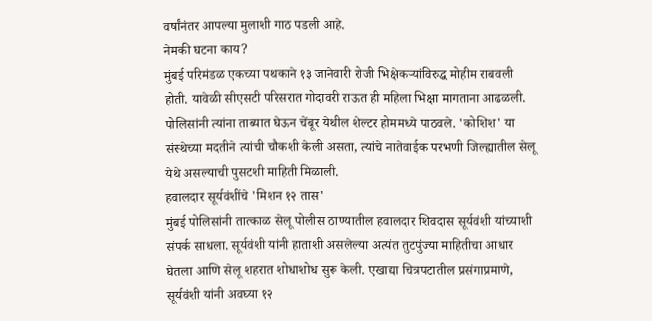वर्षांनंतर आपल्या मुलाशी गाठ पडली आहे.
नेमकी घटना काय?
मुंबई परिमंडळ एकच्या पथकाने १३ जानेवारी रोजी भिक्षेकऱ्यांविरुद्ध मोहीम राबवली होती. यावेळी सीएसटी परिसरात गोदावरी राऊत ही महिला भिक्षा मागताना आढळली. पोलिसांनी त्यांना ताब्यात घेऊन चेंबूर येथील शेल्टर होममध्ये पाठवले. 'कोशिश' या संस्थेच्या मदतीने त्यांची चौकशी केली असता, त्यांचे नातेवाईक परभणी जिल्ह्यातील सेलू येथे असल्याची पुसटशी माहिती मिळाली.
हवालदार सूर्यवंशींचे 'मिशन १२ तास'
मुंबई पोलिसांनी तात्काळ सेलू पोलीस ठाण्यातील हवालदार शिवदास सूर्यवंशी यांच्याशी संपर्क साधला. सूर्यवंशी यांनी हाताशी असलेल्या अत्यंत तुटपुंज्या माहितीचा आधार घेतला आणि सेलू शहरात शोधाशोध सुरू केली. एखाद्या चित्रपटातील प्रसंगाप्रमाणे, सूर्यवंशी यांनी अवघ्या १२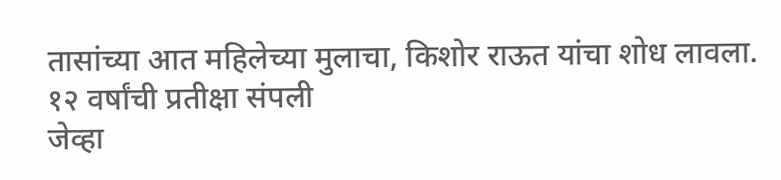तासांच्या आत महिलेच्या मुलाचा, किशोर राऊत यांचा शोध लावला.
१२ वर्षांची प्रतीक्षा संपली
जेव्हा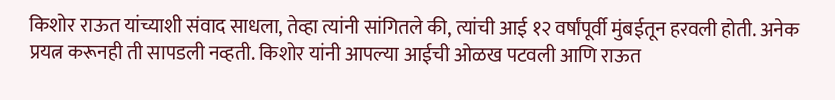किशोर राऊत यांच्याशी संवाद साधला, तेव्हा त्यांनी सांगितले की, त्यांची आई १२ वर्षांपूर्वी मुंबईतून हरवली होती. अनेक प्रयत्न करूनही ती सापडली नव्हती. किशोर यांनी आपल्या आईची ओळख पटवली आणि राऊत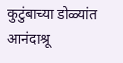कुटुंबाच्या डोळ्यांत आनंदाश्रू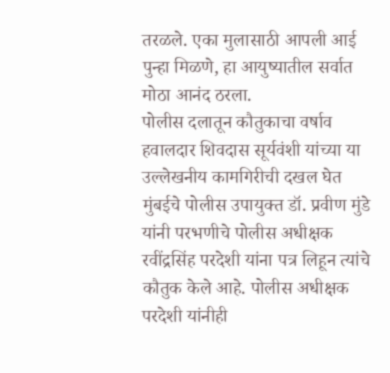तरळले. एका मुलासाठी आपली आई पुन्हा मिळणे, हा आयुष्यातील सर्वात मोठा आनंद ठरला.
पोलीस दलातून कौतुकाचा वर्षाव
हवालदार शिवदास सूर्यवंशी यांच्या या उल्लेखनीय कामगिरीची दखल घेत मुंबईचे पोलीस उपायुक्त डॉ. प्रवीण मुंडे यांनी परभणीचे पोलीस अधीक्षक रवींद्रसिंह परदेशी यांना पत्र लिहून त्यांचे कौतुक केले आहे. पोलीस अधीक्षक परदेशी यांनीही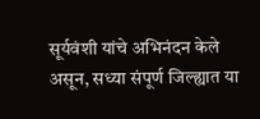सूर्यवंशी यांचे अभिनंदन केले असून, सध्या संपूर्ण जिल्ह्यात या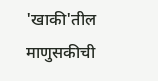'खाकी'तील माणुसकीची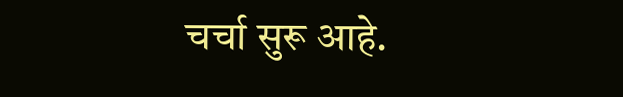चर्चा सुरू आहे.